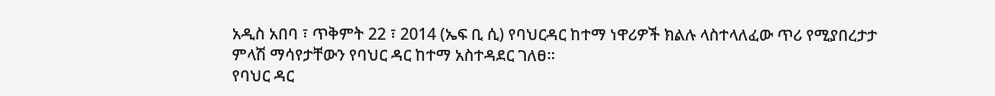አዲስ አበባ ፣ ጥቅምት 22 ፣ 2014 (ኤፍ ቢ ሲ) የባህርዳር ከተማ ነዋሪዎች ክልሉ ላስተላለፈው ጥሪ የሚያበረታታ ምላሽ ማሳየታቸውን የባህር ዳር ከተማ አስተዳደር ገለፀ፡፡
የባህር ዳር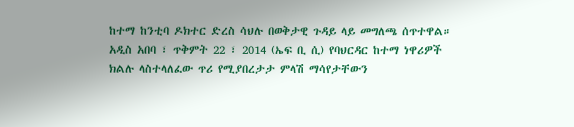ከተማ ከንቲባ ዶክተር ድረስ ሳህሉ በወቅታዊ ጉዳይ ላይ መግለጫ ሰጥተዋል።
አዲስ አበባ ፣ ጥቅምት 22 ፣ 2014 (ኤፍ ቢ ሲ) የባህርዳር ከተማ ነዋሪዎች ክልሉ ላስተላለፈው ጥሪ የሚያበረታታ ምላሽ ማሳየታቸውን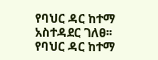የባህር ዳር ከተማ አስተዳደር ገለፀ፡፡
የባህር ዳር ከተማ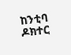ከንቲባ ዶክተር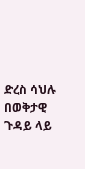ድረስ ሳህሉ በወቅታዊ ጉዳይ ላይ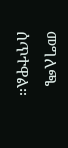መግለጫ ሰጥተዋል።